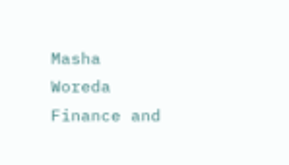Masha Woreda Finance and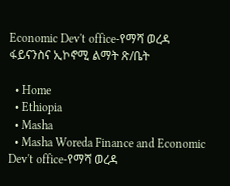Economic Dev't office-የማሻ ወረዳ ፋይናንስና ኢኮኖሚ ልማት ጽ/ቤት

  • Home
  • Ethiopia
  • Masha
  • Masha Woreda Finance and Economic Dev't office-የማሻ ወረዳ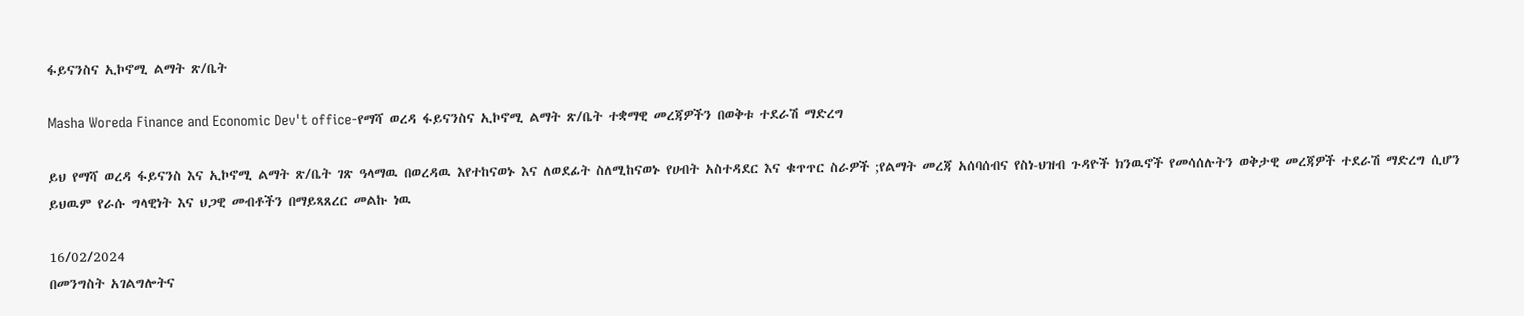ፋይናንስና ኢኮኖሚ ልማት ጽ/ቤት

Masha Woreda Finance and Economic Dev't office-የማሻ ወረዳ ፋይናንስና ኢኮኖሚ ልማት ጽ/ቤት ተቋማዊ መረጃዎችን በወቅቱ ተደራሽ ማድረግ

ይህ የማሻ ወረዳ ፋይናንስ እና ኢኮኖሚ ልማት ጽ/ቤት ገጽ ዓላማዉ በወረዳዉ እየተከናወኑ እና ለወደፊት ስለሚከናወኑ የሀብት አስተዳደር እና ቁጥጥር ስራዎች ;የልማት መረጃ አሰባሰብና የስነ-ህዝብ ጉዳዮች ክንዉኖች የመሳሰሉትን ወቅታዊ መረጃዎች ተደራሽ ማድረግ ሲሆን ይህዉም የራሱ ግላዊነት እና ህጋዊ መብቶችን በማይጻጸረር መልኩ ነዉ

16/02/2024
በመንግስት አገልግሎትና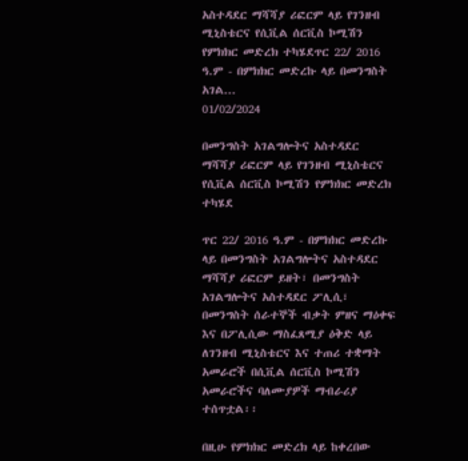አስተዳደር ማሻሻያ ሪፎርም ላይ የገንዘብ ሚኒስቴርና የሲቪል ሰርቪስ ኮሚሽን የምክክር መድረክ ተካሄደጥር 22/ 2016 ዓ.ም - በምክክር መድረኩ ላይ በመንግስት አገል...
01/02/2024

በመንግስት አገልግሎትና አስተዳደር ማሻሻያ ሪፎርም ላይ የገንዘብ ሚኒስቴርና የሲቪል ሰርቪስ ኮሚሽን የምክክር መድረክ ተካሄደ

ጥር 22/ 2016 ዓ.ም - በምክክር መድረኩ ላይ በመንግስት አገልግሎትና አስተዳደር ማሻሻያ ሪፎርም ይዘት፣ በመንግስት አገልግሎትና አስተዳደር ፖሊሲ፣ በመንግስት ሰራተኞች ብቃት ምዘና ማዕቀፍ እና በፖሊሲው ማስፈጸሚያ ዕቅድ ላይ ለገንዘብ ሚኒስቴርና እና ተጠሪ ተቋማት አመራሮች በሲቪል ሰርቪስ ኮሚሽን አመራሮችና ባለሙያዎች ማብራሪያ ተሰጥቷል፡፡

በዚሁ የምክክር መድረክ ላይ ከቀረበው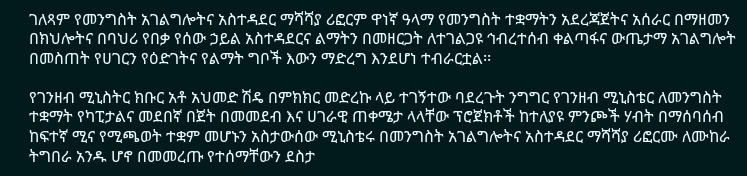ገለጻም የመንግስት አገልግሎትና አስተዳደር ማሻሻያ ሪፎርም ዋነኛ ዓላማ የመንግስት ተቋማትን አደረጃጀትና አሰራር በማዘመን በክህሎትና በባህሪ የበቃ የሰው ኃይል አስተዳደርና ልማትን በመዘርጋት ለተገልጋዩ ኅብረተሰብ ቀልጣፋና ውጤታማ አገልግሎት በመስጠት የሀገርን የዕድገትና የልማት ግቦች እውን ማድረግ እንደሆነ ተብራርቷል፡፡

የገንዘብ ሚኒስትር ክቡር አቶ አህመድ ሽዴ በምክክር መድረኩ ላይ ተገኝተው ባደረጉት ንግግር የገንዘብ ሚኒስቴር ለመንግስት ተቋማት የካፒታልና መደበኛ በጀት በመመደብ እና ሀገራዊ ጠቀሜታ ላላቸው ፕሮጀክቶች ከተለያዩ ምንጮች ሃብት በማሰባሰብ ከፍተኛ ሚና የሚጫወት ተቋም መሆኑን አስታውሰው ሚኒስቴሩ በመንግስት አገልግሎትና አስተዳደር ማሻሻያ ሪፎርሙ ለሙከራ ትግበራ አንዱ ሆኖ በመመረጡ የተሰማቸውን ደስታ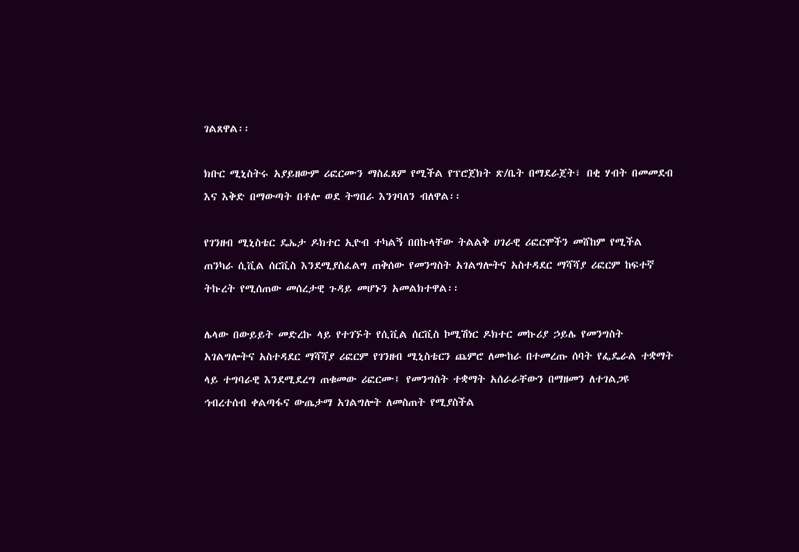ገልጸዋል፡፡

ክቡር ሚኒስትሩ አያይዘውም ሪፎርሙን ማስፈጸም የሚችል የፕሮጀክት ጽ/ቤት በማደራጀት፣ በቂ ሃብት በመመደብ እና እቅድ በማውጣት በቶሎ ወደ ትግበራ እንገባለን ብለዋል፡፡

የገንዘብ ሚኒስቴር ዴኤታ ዶክተር ኢዮብ ተካልኝ በበኩላቸው ትልልቅ ሀገራዊ ሪፎርሞችን መሸከም የሚችል ጠንካራ ሲቪል ሰርቪስ እንደሚያስፈልግ ጠቅሰው የመንግስት አገልግሎትና አስተዳደር ማሻሻያ ሪፎርም ከፍተኛ ትኩረት የሚሰጠው መሰረታዊ ጉዳይ መሆኑን አመልክተዋል፡፡

ሌላው በውይይት መድረኩ ላይ የተገኙት የሲቪል ሰርቪስ ኮሚሽነር ዶክተር መኩሪያ ኃይሌ የመንግስት አገልግሎትና አስተዳደር ማሻሻያ ሪፎርም የገንዘብ ሚኒስቴርን ጨምሮ ለሙከራ በተመረጡ ሰባት የፌዴራል ተቋማት ላይ ተግባራዊ እንደሚደረግ ጠቁመው ሪፎርሙ፤ የመንግስት ተቋማት አሰራራቸውን በማዘመን ለተገልጋዩ ኅብረተሰብ ቀልጣፋና ውጤታማ አገልግሎት ለመስጠት የሚያስችል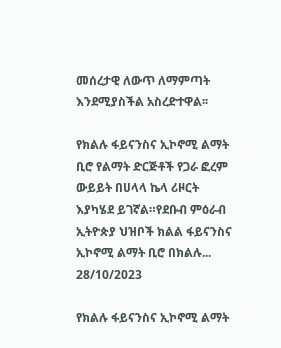መሰረታዊ ለውጥ ለማምጣት እንደሚያስችል አስረድተዋል፡፡

የክልሉ ፋይናንስና ኢኮኖሚ ልማት ቢሮ የልማት ድርጅቶች የጋራ ፎረም ውይይት በሀላላ ኬላ ሪዞርት እያካሄደ ይገኛል።የደቡብ ምዕራብ ኢትዮጵያ ህዝቦች ክልል ፋይናንስና ኢኮኖሚ ልማት ቢሮ በክልሉ...
28/10/2023

የክልሉ ፋይናንስና ኢኮኖሚ ልማት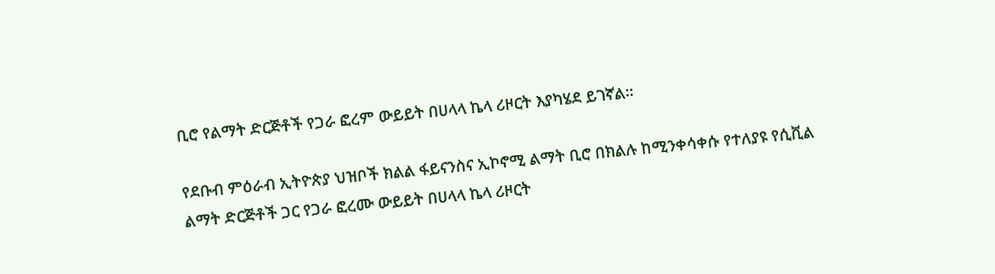ቢሮ የልማት ድርጅቶች የጋራ ፎረም ውይይት በሀላላ ኬላ ሪዞርት እያካሄደ ይገኛል።

የደቡብ ምዕራብ ኢትዮጵያ ህዝቦች ክልል ፋይናንስና ኢኮኖሚ ልማት ቢሮ በክልሉ ከሚንቀሳቀሱ የተለያዩ የሲቪል ልማት ድርጅቶች ጋር የጋራ ፎረሙ ውይይት በሀላላ ኬላ ሪዞርት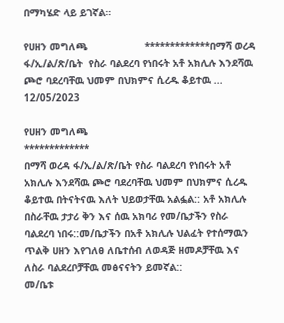በማካሄድ ላይ ይገኛል።

የሀዘን መግለጫ                   *************በማሻ ወረዳ ፋ/ኢ/ል/ጽ/ቤት  የስራ ባልደረባ የነበሩት አቶ አክሊሉ እንደሻዉ ጮሮ ባደረባቸዉ ህመም በህክምና ሲረዱ ቆይተዉ ...
12/05/2023

የሀዘን መግለጫ
*************
በማሻ ወረዳ ፋ/ኢ/ል/ጽ/ቤት የስራ ባልደረባ የነበሩት አቶ አክሊሉ እንደሻዉ ጮሮ ባደረባቸዉ ህመም በህክምና ሲረዱ ቆይተዉ በትናትናዉ እለት ህይወታቸዉ አልፏል:: አቶ አክሊሉ በስራቸዉ ታታሪ ቅን እና ሰዉ አክባሪ የመ/ቤታችን የስራ ባልደረባ ነበሩ::መ/ቤታችን በአቶ አክሊሉ ህልፈት የተሰማዉን ጥልቅ ሀዘን እየገለፀ ለቤተሰብ ለወዳጅ ዘመዶቻቸዉ እና ለስራ ባልደረቦቻቸዉ መፅናናትን ይመኛል::
መ/ቤቱ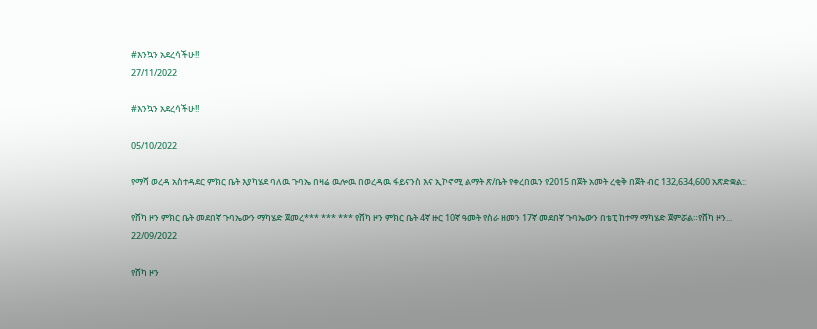#እንኳን አደረሳችሁ!!
27/11/2022

#እንኳን አደረሳችሁ!!

05/10/2022

የማሻ ወረዳ አስተዳደር ምክር ቤት እያካሄደ ባለዉ ጉባኤ በዛሬ ዉሎዉ በወረዳዉ ፋይናንስ እና ኢኮኖሚ ልማት ጽ/ቤት የቀረበዉን የ2015 በጀት አመት ረቂቅ በጀት ብር 132,634,600 አጽድቋል::

የሸካ ዞን ምክር ቤት መደበኛ ጉባኤውን ማካሄድ ጀመረ*** *** *** የሸካ ዞን ምክር ቤት 4ኛ ዙር 10ኛ ዓመት የስራ ዘመን 17ኛ መደበኛ ጉባኤውን በቴፒ ከተማ ማካሄድ ጀምሯል።የሸካ ዞን...
22/09/2022

የሸካ ዞን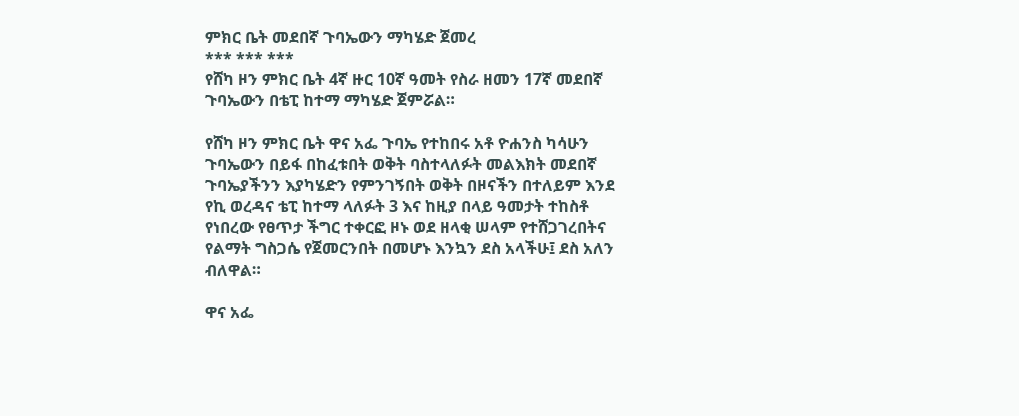ምክር ቤት መደበኛ ጉባኤውን ማካሄድ ጀመረ
*** *** ***
የሸካ ዞን ምክር ቤት 4ኛ ዙር 10ኛ ዓመት የስራ ዘመን 17ኛ መደበኛ ጉባኤውን በቴፒ ከተማ ማካሄድ ጀምሯል።

የሸካ ዞን ምክር ቤት ዋና አፌ ጉባኤ የተከበሩ አቶ ዮሐንስ ካሳሁን ጉባኤውን በይፋ በከፈቱበት ወቅት ባስተላለፉት መልእክት መደበኛ ጉባኤያችንን እያካሄድን የምንገኝበት ወቅት በዞናችን በተለይም እንደ የኪ ወረዳና ቴፒ ከተማ ላለፉት 3 እና ከዚያ በላይ ዓመታት ተከስቶ የነበረው የፀጥታ ችግር ተቀርፎ ዞኑ ወደ ዘላቂ ሠላም የተሸጋገረበትና የልማት ግስጋሴ የጀመርንበት በመሆኑ እንኳን ደስ አላችሁ፤ ደስ አለን ብለዋል።

ዋና አፌ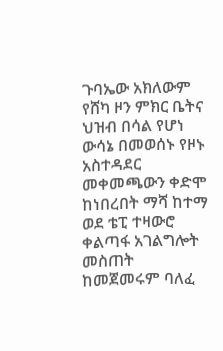ጉባኤው አክለውም የሸካ ዞን ምክር ቤትና ህዝብ በሳል የሆነ ውሳኔ በመወሰኑ የዞኑ አስተዳደር መቀመጫውን ቀድሞ ከነበረበት ማሻ ከተማ ወደ ቴፒ ተዛውሮ ቀልጣፋ አገልግሎት መስጠት ከመጀመሩም ባለፈ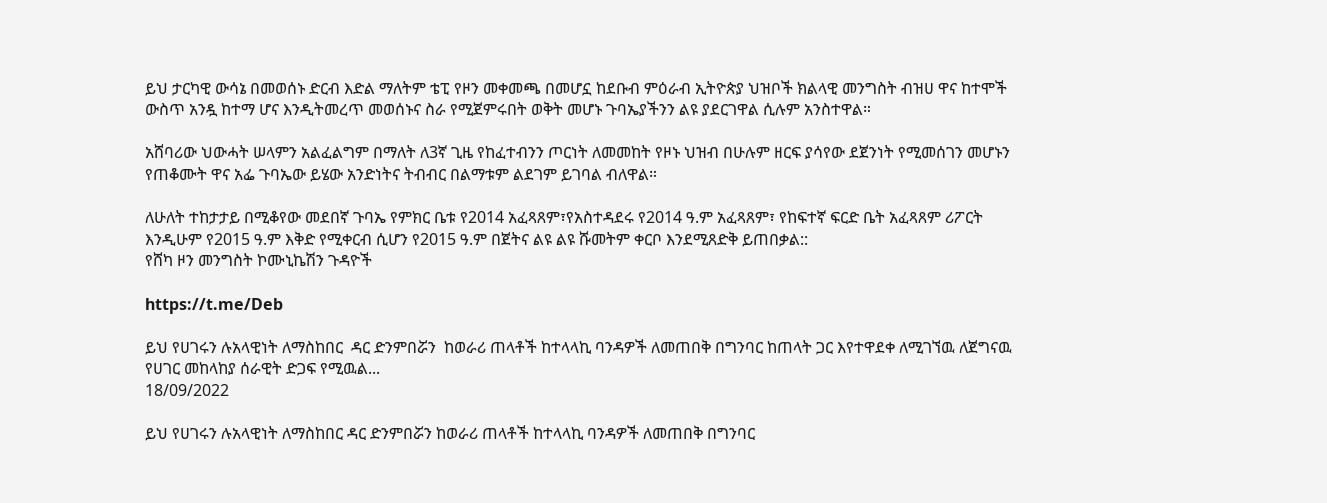ይህ ታርካዊ ውሳኔ በመወሰኑ ድርብ እድል ማለትም ቴፒ የዞን መቀመጫ በመሆኗ ከደቡብ ምዕራብ ኢትዮጵያ ህዝቦች ክልላዊ መንግስት ብዝሀ ዋና ከተሞች ውስጥ አንዷ ከተማ ሆና እንዲትመረጥ መወሰኑና ስራ የሚጀምሩበት ወቅት መሆኑ ጉባኤያችንን ልዩ ያደርገዋል ሲሉም አንስተዋል።

አሸባሪው ህውሓት ሠላምን አልፈልግም በማለት ለ3ኛ ጊዜ የከፈተብንን ጦርነት ለመመከት የዞኑ ህዝብ በሁሉም ዘርፍ ያሳየው ደጀንነት የሚመሰገን መሆኑን የጠቆሙት ዋና አፌ ጉባኤው ይሄው አንድነትና ትብብር በልማቱም ልደገም ይገባል ብለዋል።

ለሁለት ተከታታይ በሚቆየው መደበኛ ጉባኤ የምክር ቤቱ የ2014 አፈጻጸም፣የአስተዳደሩ የ2014 ዓ.ም አፈጻጸም፣ የከፍተኛ ፍርድ ቤት አፈጻጸም ሪፖርት እንዲሁም የ2015 ዓ.ም እቅድ የሚቀርብ ሲሆን የ2015 ዓ.ም በጀትና ልዩ ልዩ ሹመትም ቀርቦ እንደሚጸድቅ ይጠበቃል::
የሸካ ዞን መንግስት ኮሙኒኬሽን ጉዳዮች

https://t.me/Deb

ይህ የሀገሩን ሉአላዊነት ለማስከበር  ዳር ድንምበሯን  ከወራሪ ጠላቶች ከተላላኪ ባንዳዎች ለመጠበቅ በግንባር ከጠላት ጋር እየተዋደቀ ለሚገኘዉ ለጀግናዉ የሀገር መከላከያ ሰራዊት ድጋፍ የሚዉል...
18/09/2022

ይህ የሀገሩን ሉአላዊነት ለማስከበር ዳር ድንምበሯን ከወራሪ ጠላቶች ከተላላኪ ባንዳዎች ለመጠበቅ በግንባር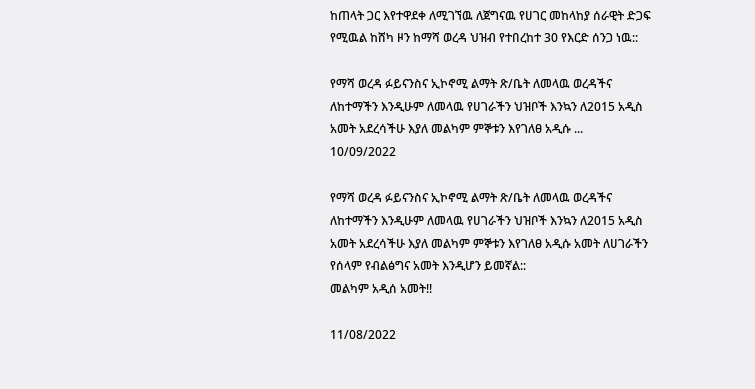ከጠላት ጋር እየተዋደቀ ለሚገኘዉ ለጀግናዉ የሀገር መከላከያ ሰራዊት ድጋፍ የሚዉል ከሸካ ዞን ከማሻ ወረዳ ህዝብ የተበረከተ 30 የእርድ ሰንጋ ነዉ::

የማሻ ወረዳ ፉይናንስና ኢኮኖሚ ልማት ጽ/ቤት ለመላዉ ወረዳችና ለከተማችን እንዲሁም ለመላዉ የሀገራችን ህዝቦች እንኳን ለ2015 አዲስ አመት አደረሳችሁ እያለ መልካም ምኞቱን እየገለፀ አዲሱ ...
10/09/2022

የማሻ ወረዳ ፉይናንስና ኢኮኖሚ ልማት ጽ/ቤት ለመላዉ ወረዳችና ለከተማችን እንዲሁም ለመላዉ የሀገራችን ህዝቦች እንኳን ለ2015 አዲስ አመት አደረሳችሁ እያለ መልካም ምኞቱን እየገለፀ አዲሱ አመት ለሀገራችን የሰላም የብልፅግና አመት እንዲሆን ይመኛል::
መልካም አዲሰ አመት!!

11/08/2022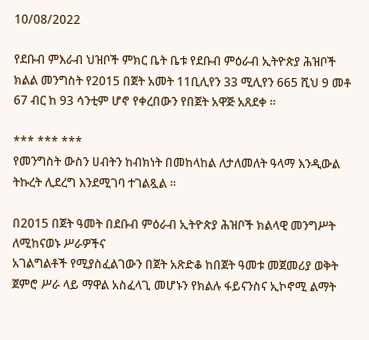10/08/2022

የደቡብ ምእራብ ህዝቦች ምክር ቤት ቤቱ የደቡብ ምዕራብ ኢትዮጵያ ሕዝቦች ክልል መንግስት የ2015 በጀት አመት 11ቢሊየን 33 ሚሊየን 665 ሺህ 9 መቶ 67 ብር ከ 93 ሳንቲም ሆኖ የቀረበውን የበጀት አዋጅ አጸደቀ ።

*** *** ***
የመንግስት ውስን ሀብትን ከብክነት በመከላከል ለታለመለት ዓላማ እንዲውል ትኩረት ሊደረግ እንደሚገባ ተገልጿል ።

በ2015 በጀት ዓመት በደቡብ ምዕራብ ኢትዮጵያ ሕዝቦች ክልላዊ መንግሥት ለሚከናወኑ ሥራዎችና
አገልግልቶች የሚያስፈልገውን በጀት አጽድቆ ከበጀት ዓመቱ መጀመሪያ ወቅት ጀምሮ ሥራ ላይ ማዋል አስፈላጊ መሆኑን የክልሉ ፋይናንስና ኢኮኖሚ ልማት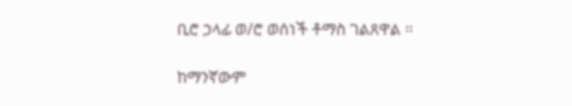ቢሮ ኃላፊ ወ/ሮ ወሰነች ቶማስ ገልጸዋል ።

ከማንኛውም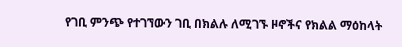የገቢ ምንጭ የተገኘውን ገቢ በክልሉ ለሚገኙ ዞኖችና የክልል ማዕከላት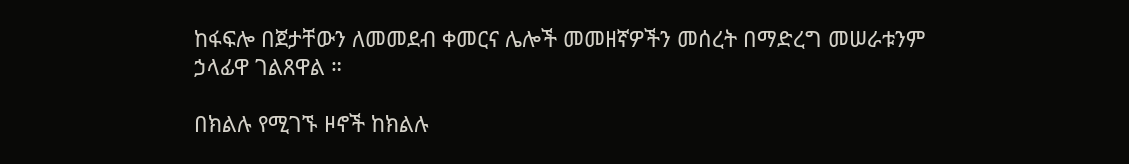ከፋፍሎ በጀታቸውን ለመመደብ ቀመርና ሌሎች መመዘኛዎችን መሰረት በማድረግ መሠራቱንም ኃላፊዋ ገልጸዋል ።

በክልሉ የሚገኙ ዞኖች ከክልሉ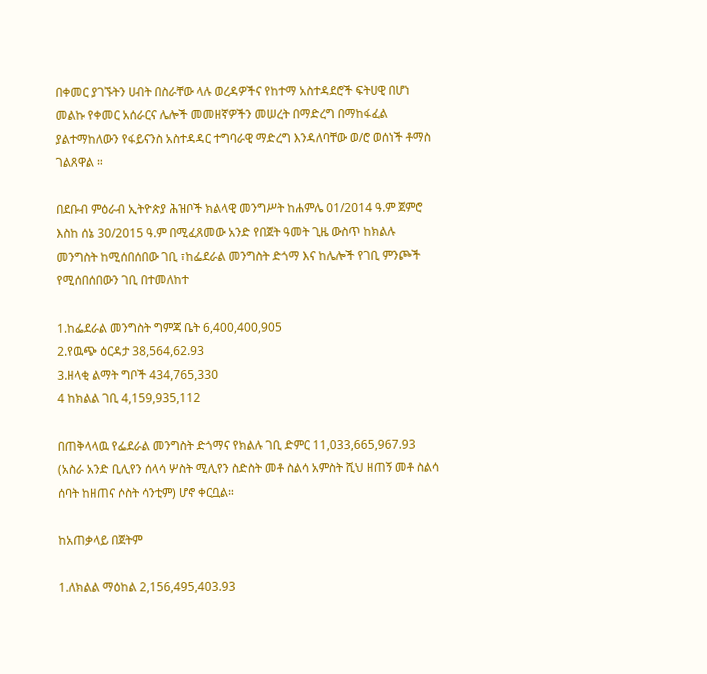በቀመር ያገኙትን ሀብት በስራቸው ላሉ ወረዳዎችና የከተማ አስተዳደሮች ፍትሀዊ በሆነ መልኩ የቀመር አሰራርና ሌሎች መመዘኛዎችን መሠረት በማድረግ በማከፋፈል ያልተማከለውን የፋይናንስ አስተዳዳር ተግባራዊ ማድረግ እንዳለባቸው ወ/ሮ ወሰነች ቶማስ ገልጸዋል ።

በደቡብ ምዕራብ ኢትዮጵያ ሕዝቦች ክልላዊ መንግሥት ከሐምሌ 01/2014 ዓ.ም ጀምሮ እስከ ሰኔ 30/2015 ዓ.ም በሚፈጸመው አንድ የበጀት ዓመት ጊዜ ውስጥ ከክልሉ መንግስት ከሚሰበሰበው ገቢ ፣ከፌደራል መንግስት ድጎማ እና ከሌሎች የገቢ ምንጮች የሚሰበሰበውን ገቢ በተመለከተ

1.ከፌደራል መንግስት ግምጃ ቤት 6,400,400,905
2.የዉጭ ዕርዳታ 38,564,62.93
3.ዘላቂ ልማት ግቦች 434,765,330
4 ከክልል ገቢ 4,159,935,112

በጠቅላላዉ የፌደራል መንግስት ድጎማና የክልሉ ገቢ ድምር 11,033,665,967.93 (አስራ አንድ ቢሊየን ሰላሳ ሦስት ሚሊየን ስድስት መቶ ስልሳ አምስት ሺህ ዘጠኝ መቶ ስልሳ ሰባት ከዘጠና ሶስት ሳንቲም) ሆኖ ቀርቧል።

ከአጠቃላይ በጀትም

1.ለክልል ማዕከል 2,156,495,403.93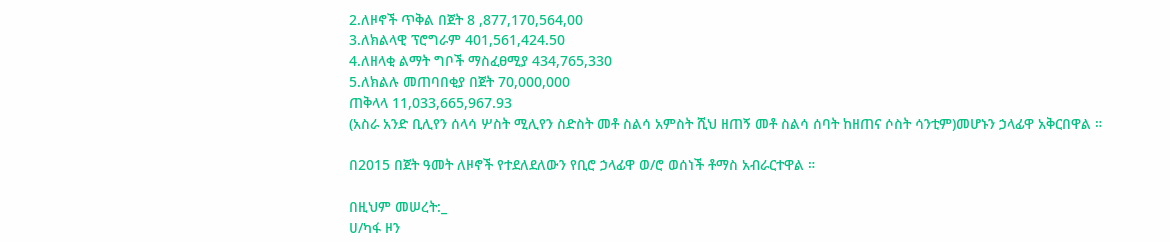2.ለዞኖች ጥቅል በጀት 8 ,877,170,564,00
3.ለክልላዊ ፕሮግራም 401,561,424.50
4.ለዘላቂ ልማት ግቦች ማስፈፀሚያ 434,765,330
5.ለክልሉ መጠባበቂያ በጀት 70,000,000
ጠቅላላ 11,033,665,967.93
(አስራ አንድ ቢሊየን ሰላሳ ሦስት ሚሊየን ስድስት መቶ ስልሳ አምስት ሺህ ዘጠኝ መቶ ስልሳ ሰባት ከዘጠና ሶስት ሳንቲም)መሆኑን ኃላፊዋ አቅርበዋል ።

በ2015 በጀት ዓመት ለዞኖች የተደለደለውን የቢሮ ኃላፊዋ ወ/ሮ ወሰነች ቶማስ አብራርተዋል ።

በዚህም መሠረት:_
ሀ/ካፋ ዞን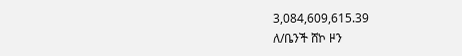3,084,609,615.39
ለ/ቤንች ሸኮ ዞን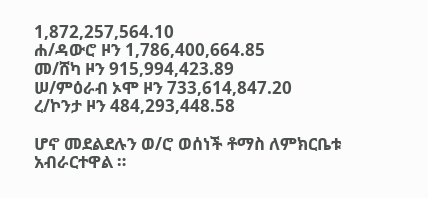1,872,257,564.10
ሐ/ዳውሮ ዞን 1,786,400,664.85
መ/ሸካ ዞን 915,994,423.89
ሠ/ምዕራብ ኦሞ ዞን 733,614,847.20
ረ/ኮንታ ዞን 484,293,448.58

ሆኖ መደልደሉን ወ/ሮ ወሰነች ቶማስ ለምክርቤቱ አብራርተዋል ።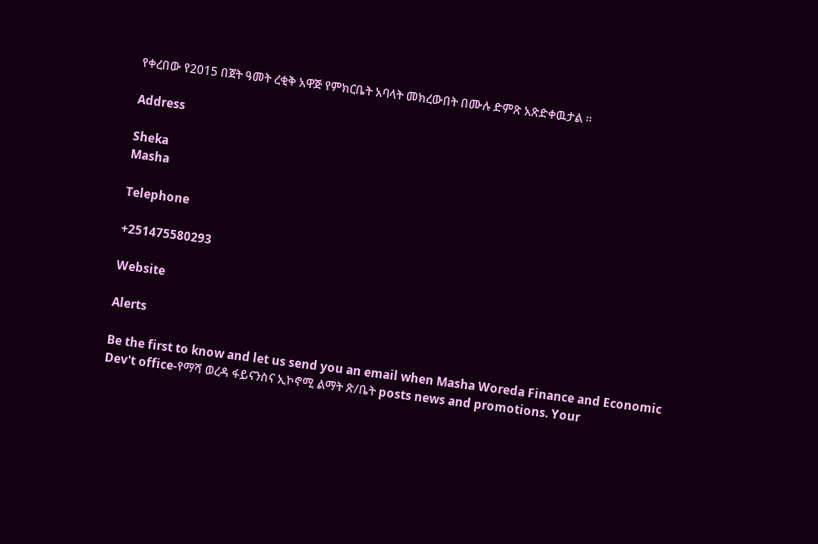የቀረበው የ2015 በጀት ዓመት ረቂቅ አዋጅ የምክርቤት አባላት መክረውበት በሙሉ ድምጽ አጽድቀዉታል ።

Address

Sheka
Masha

Telephone

+251475580293

Website

Alerts

Be the first to know and let us send you an email when Masha Woreda Finance and Economic Dev't office-የማሻ ወረዳ ፋይናንስና ኢኮኖሚ ልማት ጽ/ቤት posts news and promotions. Your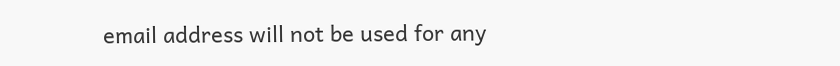email address will not be used for any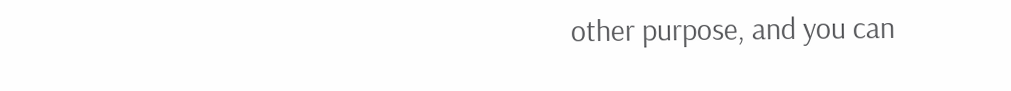other purpose, and you can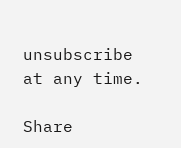unsubscribe at any time.

Share